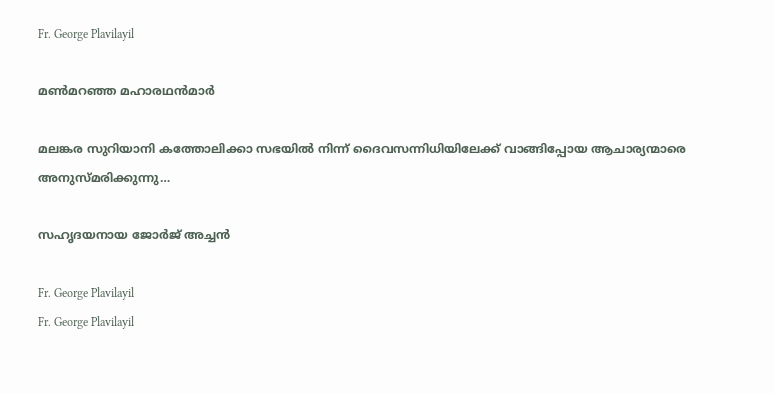Fr. George Plavilayil

മൺമറഞ്ഞ മഹാരഥൻമാർ

മലങ്കര സുറിയാനി കത്തോലിക്കാ സഭയിൽ നിന്ന് ദൈവസന്നിധിയിലേക്ക് വാങ്ങിപ്പോയ ആചാര്യന്മാരെ അനുസ്മരിക്കുന്നു…

സഹൃദയനായ ജോർജ് അച്ചൻ

Fr. George Plavilayil
Fr. George Plavilayil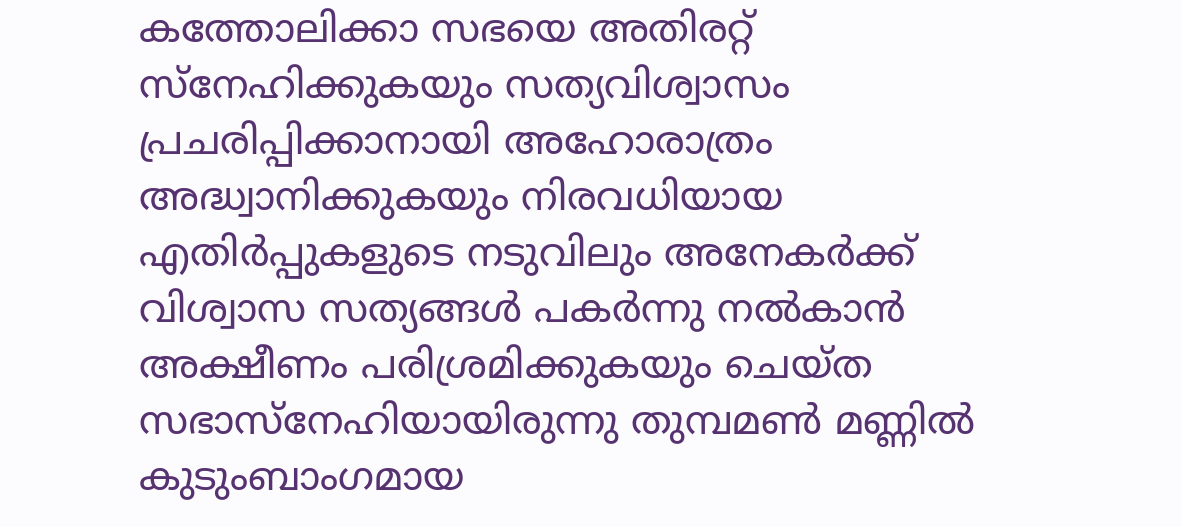കത്തോലിക്കാ സഭയെ അതിരറ്റ് സ്നേഹിക്കുകയും സത്യവിശ്വാസം പ്രചരിപ്പിക്കാനായി അഹോരാത്രം അദ്ധ്വാനിക്കുകയും നിരവധിയായ എതിർപ്പുകളുടെ നടുവിലും അനേകർക്ക് വിശ്വാസ സത്യങ്ങൾ പകർന്നു നൽകാൻ അക്ഷീണം പരിശ്രമിക്കുകയും ചെയ്ത സഭാസ്നേഹിയായിരുന്നു തുമ്പമൺ മണ്ണിൽ കുടുംബാംഗമായ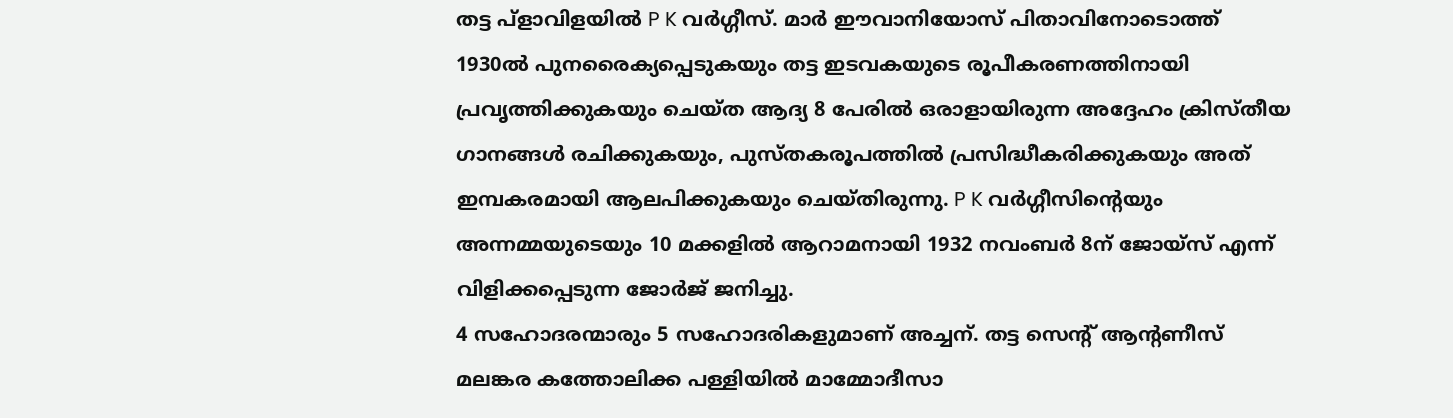തട്ട പ്ളാവിളയിൽ P K വർഗ്ഗീസ്. മാർ ഈവാനിയോസ് പിതാവിനോടൊത്ത് 1930ൽ പുനരൈക്യപ്പെടുകയും തട്ട ഇടവകയുടെ രൂപീകരണത്തിനായി പ്രവൃത്തിക്കുകയും ചെയ്ത ആദ്യ 8 പേരിൽ ഒരാളായിരുന്ന അദ്ദേഹം ക്രിസ്തീയ ഗാനങ്ങൾ രചിക്കുകയും, പുസ്തകരൂപത്തിൽ പ്രസിദ്ധീകരിക്കുകയും അത് ഇമ്പകരമായി ആലപിക്കുകയും ചെയ്തിരുന്നു. P K വർഗ്ഗീസിന്റെയും അന്നമ്മയുടെയും 10 മക്കളിൽ ആറാമനായി 1932 നവംബർ 8ന് ജോയ്‌സ് എന്ന് വിളിക്കപ്പെടുന്ന ജോർജ് ജനിച്ചു.
4 സഹോദരന്മാരും 5 സഹോദരികളുമാണ് അച്ചന്. തട്ട സെന്റ് ആന്റണീസ് മലങ്കര കത്തോലിക്ക പള്ളിയിൽ മാമ്മോദീസാ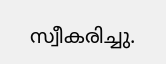സ്വീകരിച്ചു.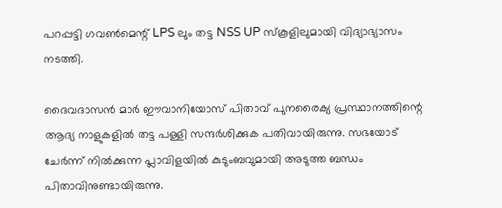പറപ്പട്ടി ഗവൺമെന്റ് LPS ലും തട്ട NSS UP സ്കൂളിലുമായി വിദ്യാഭ്യാസം നടത്തി.

ദൈവദാസൻ മാർ ഈവാനിയോസ് പിതാവ് പുനരൈക്യ പ്രസ്ഥാനത്തിന്റെ ആദ്യ നാളുകളിൽ തട്ട പള്ളി സന്ദർശിക്കുക പതിവായിരുന്നു. സഭയോട് ചേർന്ന് നിൽക്കുന്ന പ്ലാവിളയിൽ കുടുംബവുമായി അടുത്ത ബന്ധം പിതാവിനുണ്ടായിരുന്നു.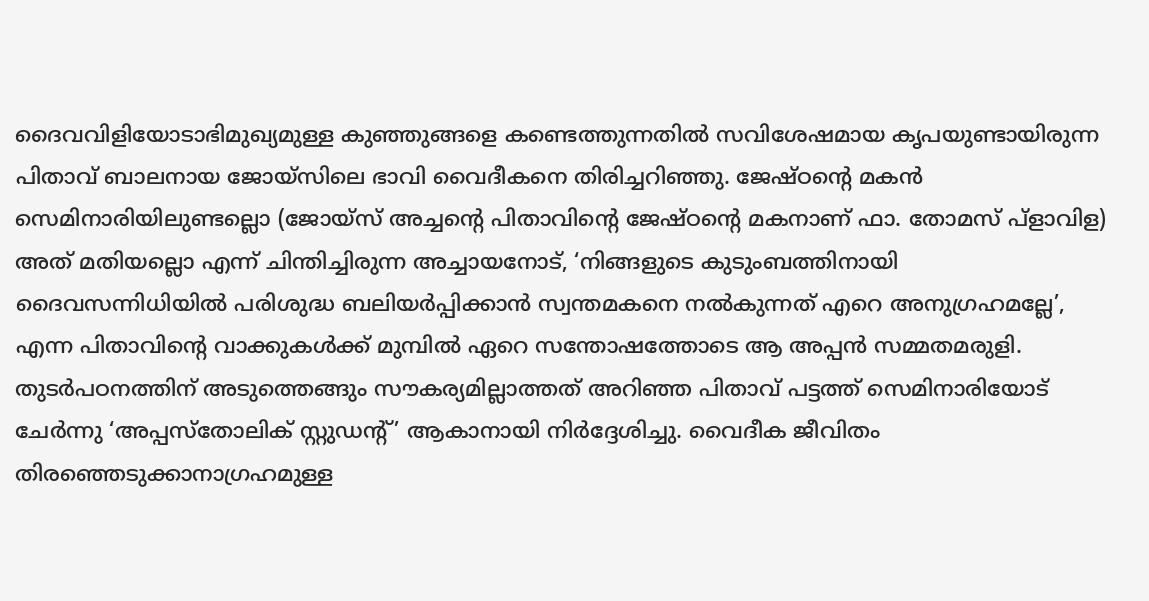ദൈവവിളിയോടാഭിമുഖ്യമുള്ള കുഞ്ഞുങ്ങളെ കണ്ടെത്തുന്നതിൽ സവിശേഷമായ കൃപയുണ്ടായിരുന്ന പിതാവ് ബാലനായ ജോയ്സിലെ ഭാവി വൈദീകനെ തിരിച്ചറിഞ്ഞു. ജേഷ്ഠന്റെ മകൻ സെമിനാരിയിലുണ്ടല്ലൊ (ജോയ്സ് അച്ചന്റെ പിതാവിന്റെ ജേഷ്ഠന്റെ മകനാണ് ഫാ. തോമസ് പ്ളാവിള) അത് മതിയല്ലൊ എന്ന് ചിന്തിച്ചിരുന്ന അച്ചായനോട്, ‘നിങ്ങളുടെ കുടുംബത്തിനായി ദൈവസന്നിധിയിൽ പരിശുദ്ധ ബലിയർപ്പിക്കാൻ സ്വന്തമകനെ നൽകുന്നത് എറെ അനുഗ്രഹമല്ലേ’, എന്ന പിതാവിന്റെ വാക്കുകൾക്ക് മുമ്പിൽ ഏറെ സന്തോഷത്തോടെ ആ അപ്പൻ സമ്മതമരുളി. തുടർപഠനത്തിന് അടുത്തെങ്ങും സൗകര്യമില്ലാത്തത് അറിഞ്ഞ പിതാവ് പട്ടത്ത് സെമിനാരിയോട് ചേർന്നു ‘അപ്പസ്തോലിക് സ്റ്റുഡന്റ്’ ആകാനായി നിർദ്ദേശിച്ചു. വൈദീക ജീവിതം തിരഞ്ഞെടുക്കാനാഗ്രഹമുള്ള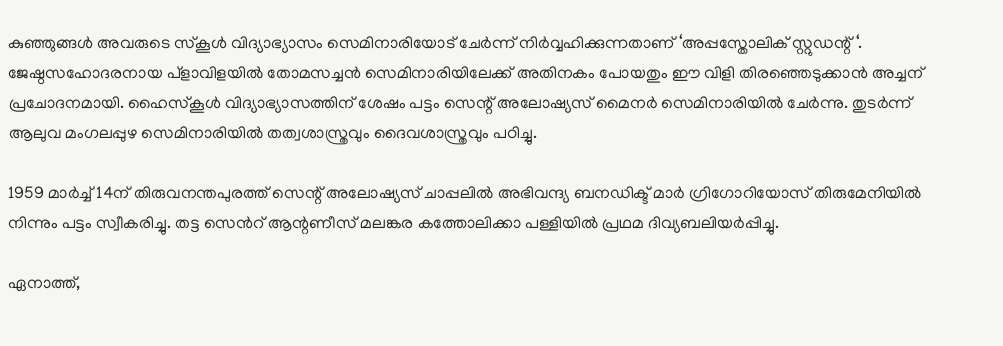കുഞ്ഞുങ്ങൾ അവരുടെ സ്കൂൾ വിദ്യാഭ്യാസം സെമിനാരിയോട് ചേർന്ന് നിർവ്വഹിക്കുന്നതാണ് ‘അപ്പസ്തോലിക് സ്റ്റുഡന്റ് ‘. ജേഷ്ഠസഹോദരനായ പ്ളാവിളയിൽ തോമസച്ചൻ സെമിനാരിയിലേക്ക് അതിനകം പോയതും ഈ വിളി തിരഞ്ഞെടുക്കാൻ അച്ചന് പ്രചോദനമായി. ഹൈസ്കൂൾ വിദ്യാഭ്യാസത്തിന് ശേഷം പട്ടം സെന്റ് അലോഷ്യസ് മൈനർ സെമിനാരിയിൽ ചേർന്നു. തുടർന്ന് ആലുവ മംഗലപ്പുഴ സെമിനാരിയിൽ തത്വശാസ്ത്രവും ദൈവശാസ്ത്രവും പഠിച്ചു.

1959 മാർച്ച് 14ന് തിരുവനന്തപുരത്ത് സെന്റ് അലോഷ്യസ് ചാപ്പലിൽ അഭിവന്ദ്യ ബനഡിക്ട് മാർ ഗ്രിഗോറിയോസ് തിരുമേനിയിൽ നിന്നും പട്ടം സ്വീകരിച്ചു. തട്ട സെൻറ് ആന്റണീസ് മലങ്കര കത്തോലിക്കാ പള്ളിയിൽ പ്രഥമ ദിവ്യബലിയർപ്പിച്ചു.

ഏനാത്ത്,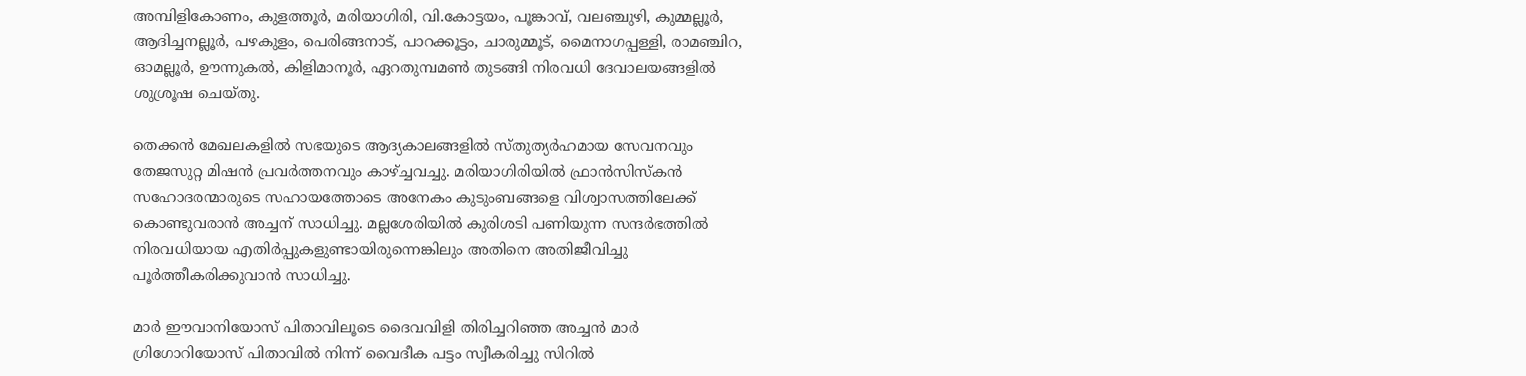അമ്പിളികോണം, കുളത്തൂർ, മരിയാഗിരി, വി.കോട്ടയം, പൂങ്കാവ്, വലഞ്ചുഴി, കുമ്മല്ലൂർ, ആദിച്ചനല്ലൂർ, പഴകുളം, പെരിങ്ങനാട്, പാറക്കൂട്ടം, ചാരുമ്മൂട്, മൈനാഗപ്പള്ളി, രാമഞ്ചിറ, ഓമല്ലൂർ, ഊന്നുകൽ, കിളിമാനൂർ, ഏറതുമ്പമൺ തുടങ്ങി നിരവധി ദേവാലയങ്ങളിൽ ശുശ്രൂഷ ചെയ്തു.

തെക്കൻ മേഖലകളിൽ സഭയുടെ ആദ്യകാലങ്ങളിൽ സ്തുത്യർഹമായ സേവനവും തേജസുറ്റ മിഷൻ പ്രവർത്തനവും കാഴ്ച്ചവച്ചു. മരിയാഗിരിയിൽ ഫ്രാൻസിസ്കൻ സഹോദരന്മാരുടെ സഹായത്തോടെ അനേകം കുടുംബങ്ങളെ വിശ്വാസത്തിലേക്ക് കൊണ്ടുവരാൻ അച്ചന് സാധിച്ചു. മല്ലശേരിയിൽ കുരിശടി പണിയുന്ന സന്ദർഭത്തിൽ നിരവധിയായ എതിർപ്പുകളുണ്ടായിരുന്നെങ്കിലും അതിനെ അതിജീവിച്ചു പൂർത്തീകരിക്കുവാൻ സാധിച്ചു.

മാർ ഈവാനിയോസ് പിതാവിലൂടെ ദൈവവിളി തിരിച്ചറിഞ്ഞ അച്ചൻ മാർ ഗ്രിഗോറിയോസ് പിതാവിൽ നിന്ന് വൈദീക പട്ടം സ്വീകരിച്ചു സിറിൽ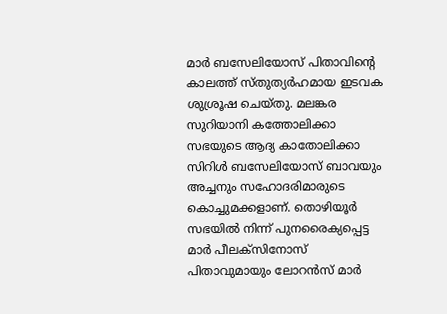മാർ ബസേലിയോസ് പിതാവിന്റെ കാലത്ത് സ്തുത്യർഹമായ ഇടവക ശുശ്രൂഷ ചെയ്തു. മലങ്കര സുറിയാനി കത്തോലിക്കാ സഭയുടെ ആദ്യ കാതോലിക്കാ സിറിൾ ബസേലിയോസ് ബാവയും അച്ചനും സഹോദരിമാരുടെ കൊച്ചുമക്കളാണ്. തൊഴിയൂർ സഭയിൽ നിന്ന് പുനരൈക്യപ്പെട്ട മാർ പീലക്സിനോസ് പിതാവുമായും ലോറൻസ് മാർ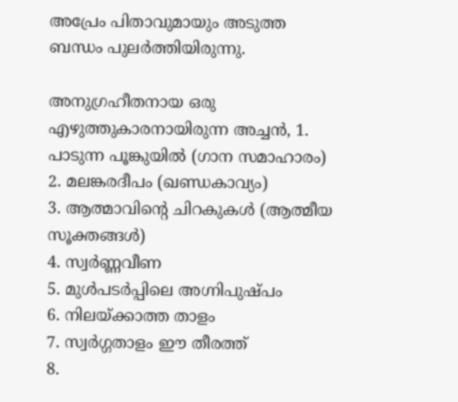അപ്രേം പിതാവുമായും അടുത്ത ബന്ധം പുലർത്തിയിരുന്നു.

അനുഗ്രഹീതനായ ഒരു എഴുത്തുകാരനായിരുന്ന അച്ചൻ, 1. പാടുന്ന പൂങ്കുയിൽ (ഗാന സമാഹാരം)
2. മലങ്കരദീപം (ഖണ്ഡകാവ്യം)
3. ആത്മാവിന്റെ ചിറകുകൾ (ആത്മീയ സൂക്തങ്ങൾ)
4. സ്വർണ്ണവീണ
5. മുൾപടർപ്പിലെ അഗ്നിപുഷ്പം
6. നിലയ്ക്കാത്ത താളം
7. സ്വർഗ്ഗതാളം ഈ തീരത്ത്
8.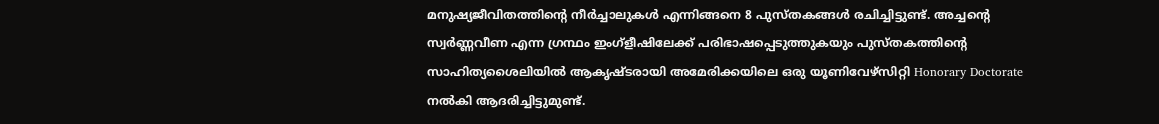മനുഷ്യജീവിതത്തിന്റെ നീർച്ചാലുകൾ എന്നിങ്ങനെ 8 പുസ്തകങ്ങൾ രചിച്ചിട്ടുണ്ട്. അച്ചന്റെ സ്വർണ്ണവീണ എന്ന ഗ്രന്ഥം ഇംഗ്ളീഷിലേക്ക് പരിഭാഷപ്പെടുത്തുകയും പുസ്തകത്തിന്റെ സാഹിത്യശൈലിയിൽ ആകൃഷ്ടരായി അമേരിക്കയിലെ ഒരു യൂണിവേഴ്സിറ്റി Honorary Doctorate നൽകി ആദരിച്ചിട്ടുമുണ്ട്.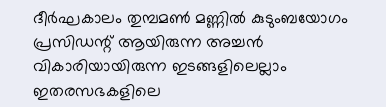ദീർഘകാലം തുമ്പമൺ മണ്ണിൽ കുടുംബയോഗം പ്രസിഡന്റ്‌ ആയിരുന്ന അച്ചൻ വികാരിയായിരുന്ന ഇടങ്ങളിലെല്ലാം ഇതരസഭകളിലെ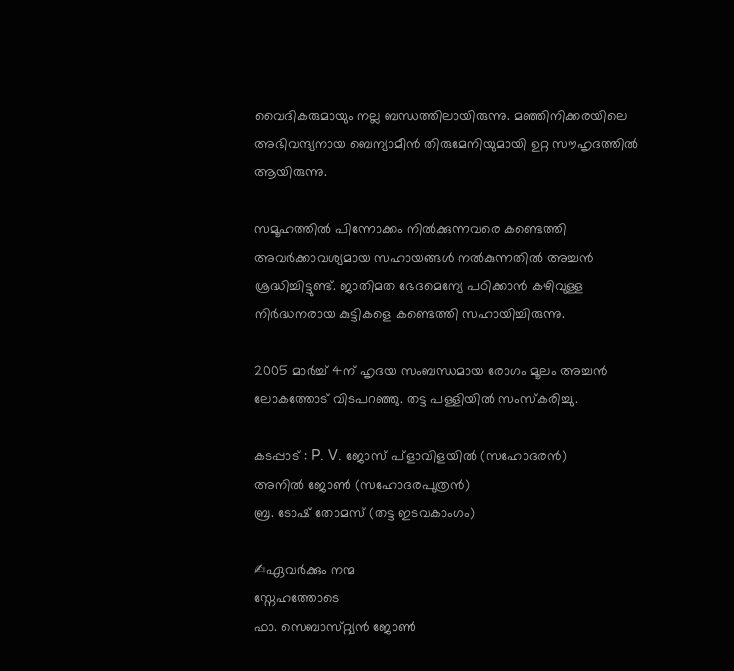വൈദികരുമായും നല്ല ബന്ധത്തിലായിരുന്നു. മഞ്ഞിനിക്കരയിലെ അഭിവന്ദ്യനായ ബെന്യാമീൻ തിരുമേനിയുമായി ഉറ്റ സൗഹൃദത്തിൽ ആയിരുന്നു.

സമൂഹത്തിൽ പിന്നോക്കം നിൽക്കുന്നവരെ കണ്ടെത്തി അവർക്കാവശ്യമായ സഹായങ്ങൾ നൽകുന്നതിൽ അച്ചൻ ശ്രദ്ധിച്ചിട്ടുണ്ട്. ജാതിമത ഭേദമെന്യേ പഠിക്കാൻ കഴിവുള്ള നിർദ്ധനരായ കുട്ടികളെ കണ്ടെത്തി സഹായിച്ചിരുന്നു.

2005 മാർച്ച് 4ന് ഹൃദയ സംബന്ധമായ രോഗം മൂലം അച്ചൻ ലോകത്തോട് വിടപറഞ്ഞു. തട്ട പള്ളിയിൽ സംസ്കരിച്ചു.

കടപ്പാട് : P. V. ജോസ് പ്ളാവിളയിൽ (സഹോദരൻ)
അനിൽ ജോൺ (സഹോദരപുത്രൻ)
ബ്ര. ടോഷ് തോമസ് (തട്ട ഇടവകാംഗം)

✍ഏവർക്കും നന്മ
സ്നേഹത്തോടെ
ഫാ. സെബാസ്‌റ്റ്യൻ ജോൺ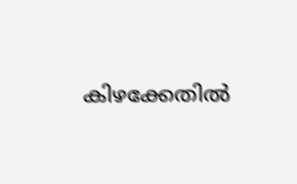കിഴക്കേതിൽ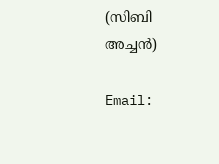(സിബി അച്ചൻ)

Email: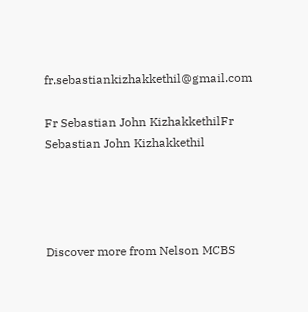fr.sebastiankizhakkethil@gmail.com

Fr Sebastian John KizhakkethilFr Sebastian John Kizhakkethil




Discover more from Nelson MCBS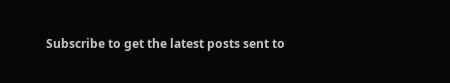Subscribe to get the latest posts sent to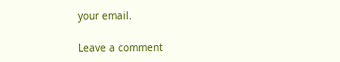your email.

Leave a comment